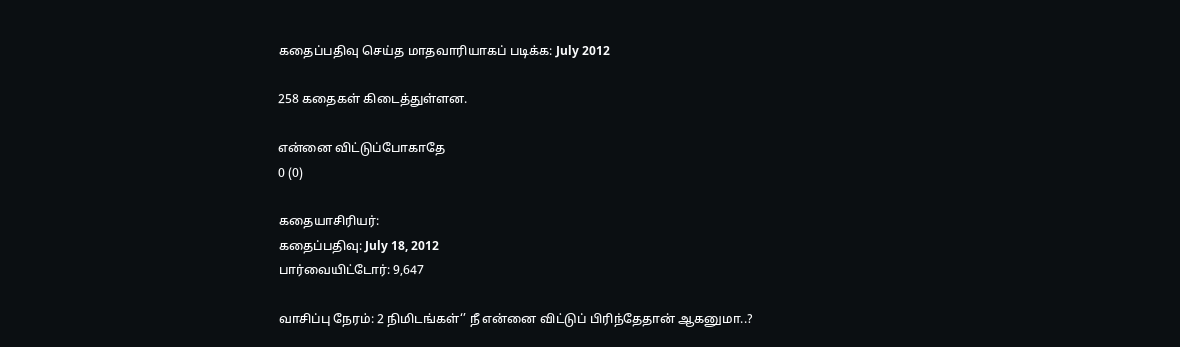கதைப்பதிவு செய்த மாதவாரியாகப் படிக்க: July 2012

258 கதைகள் கிடைத்துள்ளன.

என்னை விட்டுப்போகாதே
0 (0)

கதையாசிரியர்:
கதைப்பதிவு: July 18, 2012
பார்வையிட்டோர்: 9,647

வாசிப்பு நேரம்: 2 நிமிடங்கள்‘’ நீ என்னை விட்டுப் பிரிந்தேதான் ஆகனுமா..?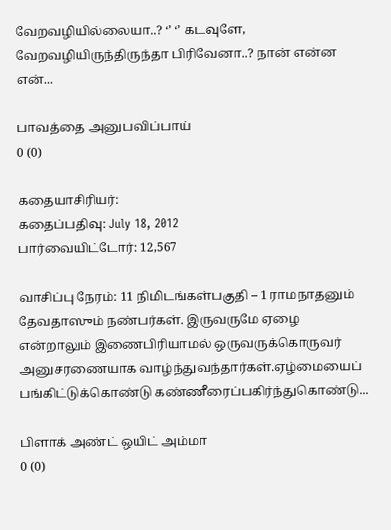வேறவழியில்லையா..? ‘’ ‘’ கடவுளே, வேறவழியிருந்திருந்தா பிரிவேனா..? நான் என்ன என்...

பாவத்தை அனுபவிப்பாய்
0 (0)

கதையாசிரியர்:
கதைப்பதிவு: July 18, 2012
பார்வையிட்டோர்: 12,567

வாசிப்பு நேரம்: 11 நிமிடங்கள்பகுதி – 1 ராமநாதனும் தேவதாஸும் நண்பர்கள். இருவருமே ஏழை என்றாலும் இணைபிரியாமல் ஒருவருக்கொருவர் அனுசரணையாக வாழ்ந்துவந்தார்கள்.ஏழ்மையைப் பங்கிட்டுக்கொண்டு கண்ணீரைப்பகிர்ந்துகொண்டு...

பிளாக் அண்ட் ஒயிட் அம்மா
0 (0)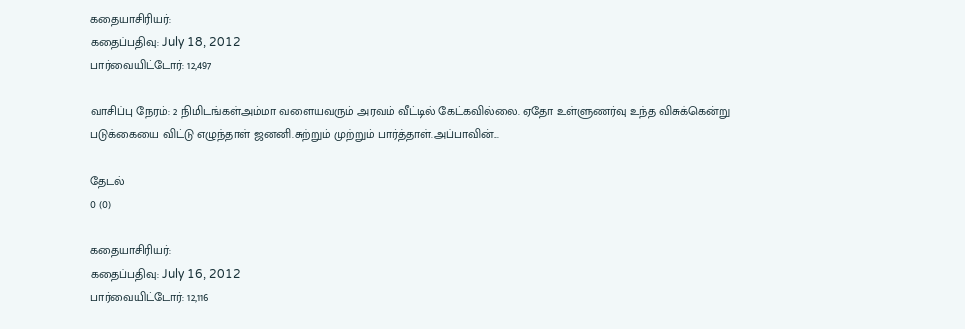கதையாசிரியர்:
கதைப்பதிவு: July 18, 2012
பார்வையிட்டோர்: 12,497

வாசிப்பு நேரம்: 2 நிமிடங்கள்அம்மா வளையவரும் அரவம் வீட்டில் கேட்கவில்லை. ஏதோ உள்ளுணர்வு உந்த விசுக்கென்று படுக்கையை விட்டு எழுந்தாள் ஜனனி.சுற்றும் முற்றும் பார்த்தாள்.அப்பாவின்...

தேடல்
0 (0)

கதையாசிரியர்:
கதைப்பதிவு: July 16, 2012
பார்வையிட்டோர்: 12,116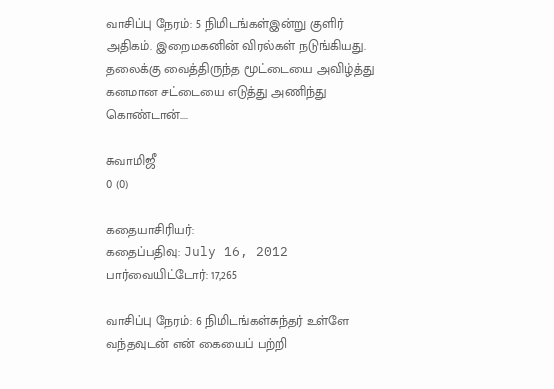வாசிப்பு நேரம்: 5 நிமிடங்கள்இன்று குளிர் அதிகம். இறைமகனின் விரல்கள் நடுங்கியது. தலைக்கு வைத்திருந்த மூட்டையை அவிழ்த்து கனமான சட்டையை எடுத்து அணிந்து கொண்டான்....

சுவாமிஜீ
0 (0)

கதையாசிரியர்:
கதைப்பதிவு: July 16, 2012
பார்வையிட்டோர்: 17,265

வாசிப்பு நேரம்: 6 நிமிடங்கள்சுந்தர் உள்ளே வந்தவுடன் என் கையைப் பற்றி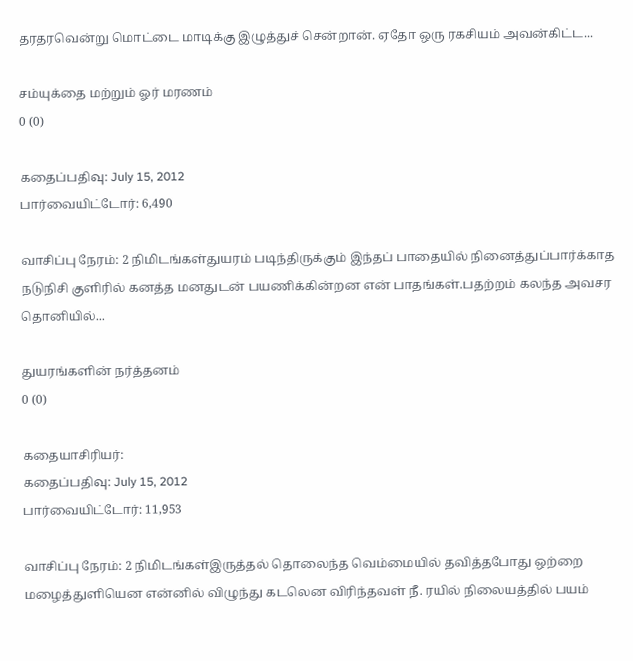தரதரவென்று மொட்டை மாடிக்கு இழுத்துச் சென்றான். ஏதோ ஒரு ரகசியம் அவன்கிட்ட...

சம்யுக்தை மற்றும் ஓர் மரணம்
0 (0)

கதைப்பதிவு: July 15, 2012
பார்வையிட்டோர்: 6,490

வாசிப்பு நேரம்: 2 நிமிடங்கள்துயரம் படிந்திருக்கும் இந்தப் பாதையில் நினைத்துப்பார்க்காத நடுநிசி குளிரில் கனத்த மனதுடன் பயணிக்கின்றன என் பாதங்கள்.பதற்றம் கலந்த அவசர தொனியில்...

துயரங்களின் நர்த்தனம்
0 (0)

கதையாசிரியர்:
கதைப்பதிவு: July 15, 2012
பார்வையிட்டோர்: 11,953

வாசிப்பு நேரம்: 2 நிமிடங்கள்இருத்தல் தொலைந்த வெம்மையில் தவித்தபோது ஒற்றை மழைத்துளியென என்னில் விழுந்து கடலென விரிந்தவள் நீ. ரயில் நிலையத்தில் பயம்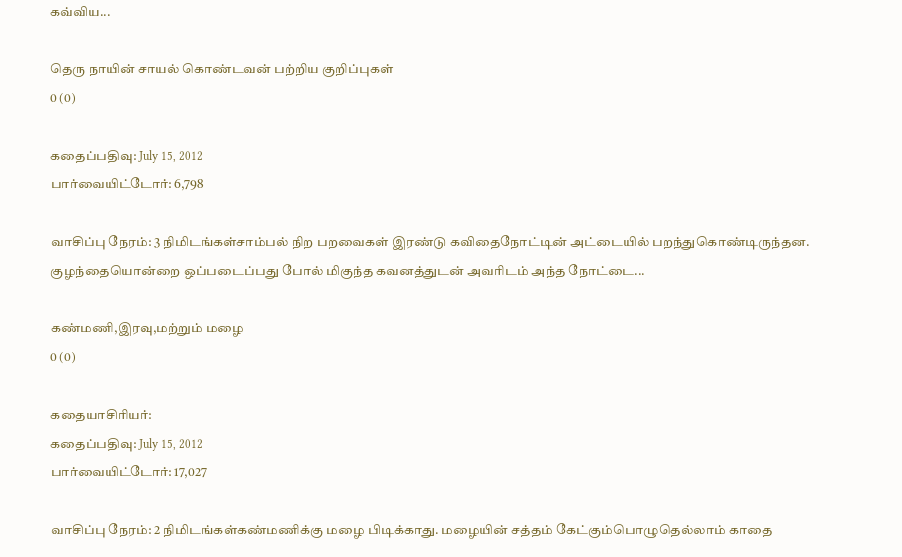கவ்விய...

தெரு நாயின் சாயல் கொண்டவன் பற்றிய குறிப்புகள்
0 (0)

கதைப்பதிவு: July 15, 2012
பார்வையிட்டோர்: 6,798

வாசிப்பு நேரம்: 3 நிமிடங்கள்சாம்பல் நிற பறவைகள் இரண்டு கவிதைநோட்டின் அட்டையில் பறந்துகொண்டிருந்தன. குழந்தையொன்றை ஒப்படைப்பது போல் மிகுந்த கவனத்துடன் அவரிடம் அந்த நோட்டை...

கண்மணி,இரவு,மற்றும் மழை
0 (0)

கதையாசிரியர்:
கதைப்பதிவு: July 15, 2012
பார்வையிட்டோர்: 17,027

வாசிப்பு நேரம்: 2 நிமிடங்கள்கண்மணிக்கு மழை பிடிக்காது. மழையின் சத்தம் கேட்கும்பொழுதெல்லாம் காதை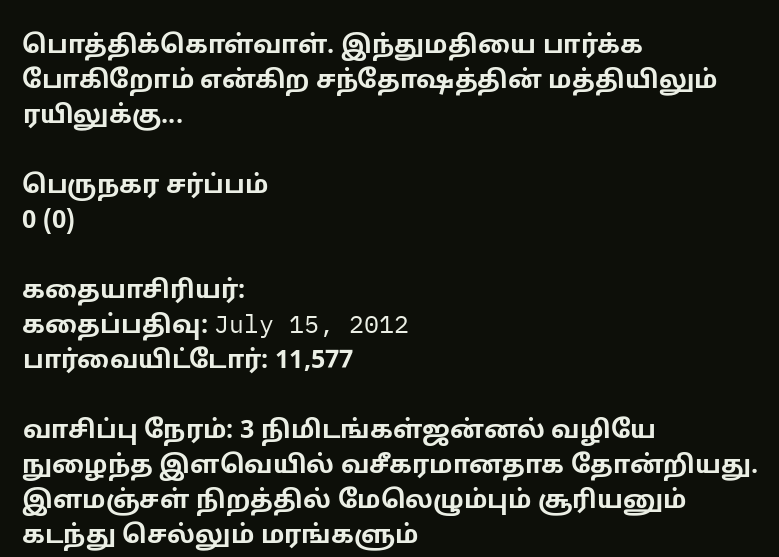பொத்திக்கொள்வாள். இந்துமதியை பார்க்க போகிறோம் என்கிற சந்தோஷத்தின் மத்தியிலும் ரயிலுக்கு...

பெருநகர சர்ப்பம்
0 (0)

கதையாசிரியர்:
கதைப்பதிவு: July 15, 2012
பார்வையிட்டோர்: 11,577

வாசிப்பு நேரம்: 3 நிமிடங்கள்ஜன்னல் வழியே நுழைந்த இளவெயில் வசீகரமானதாக தோன்றியது. இளமஞ்சள் நிறத்தில் மேலெழும்பும் சூரியனும் கடந்து செல்லும் மரங்களும்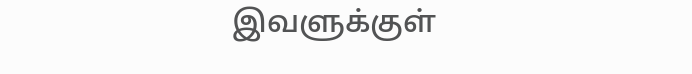இவளுக்குள்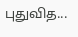புதுவித...